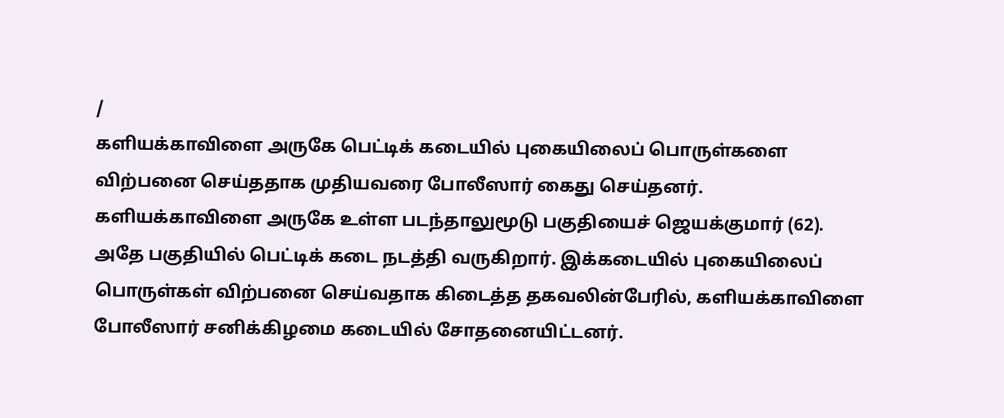/
களியக்காவிளை அருகே பெட்டிக் கடையில் புகையிலைப் பொருள்களை விற்பனை செய்ததாக முதியவரை போலீஸார் கைது செய்தனர்.
களியக்காவிளை அருகே உள்ள படந்தாலுமூடு பகுதியைச் ஜெயக்குமார் (62). அதே பகுதியில் பெட்டிக் கடை நடத்தி வருகிறார். இக்கடையில் புகையிலைப் பொருள்கள் விற்பனை செய்வதாக கிடைத்த தகவலின்பேரில், களியக்காவிளை போலீஸார் சனிக்கிழமை கடையில் சோதனையிட்டனர்.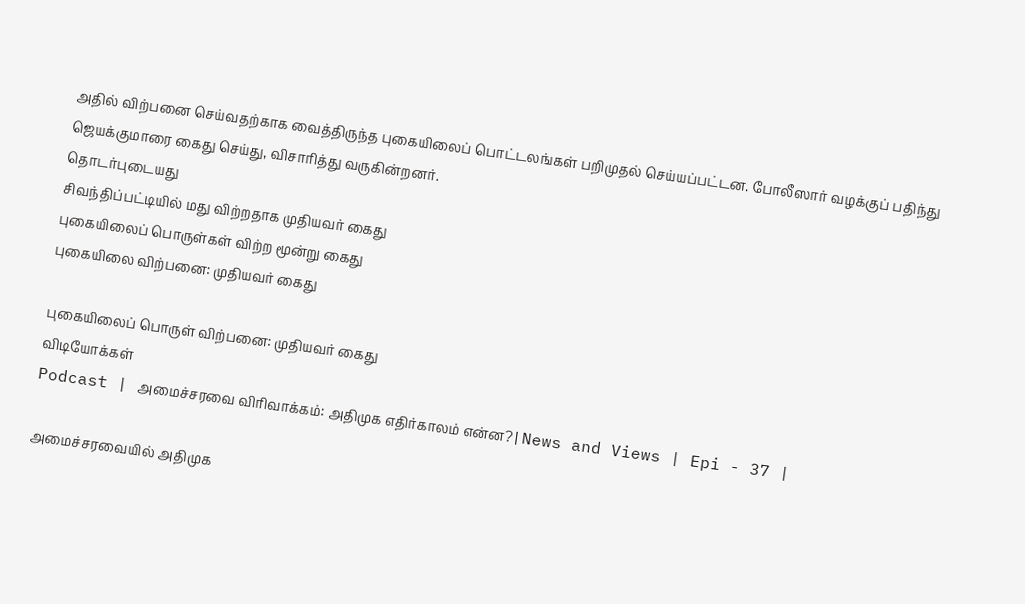அதில் விற்பனை செய்வதற்காக வைத்திருந்த புகையிலைப் பொட்டலங்கள் பறிமுதல் செய்யப்பட்டன. போலீஸார் வழக்குப் பதிந்து ஜெயக்குமாரை கைது செய்து, விசாரித்து வருகின்றனர்.
தொடர்புடையது
சிவந்திப்பட்டியில் மது விற்றதாக முதியவர் கைது
புகையிலைப் பொருள்கள் விற்ற மூன்று கைது
புகையிலை விற்பனை: முதியவர் கைது

புகையிலைப் பொருள் விற்பனை: முதியவர் கைது
விடியோக்கள்
Podcast | அமைச்சரவை விரிவாக்கம்: அதிமுக எதிர்காலம் என்ன? | News and Views | Epi - 37 |

அமைச்சரவையில் அதிமுக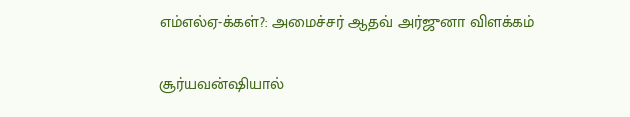எம்எல்ஏ-க்கள்?: அமைச்சர் ஆதவ் அர்ஜுனா விளக்கம்

சூர்யவன்ஷியால்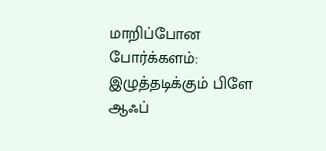மாறிப்போன போர்க்களம்: இழுத்தடிக்கும் பிளே ஆஃப்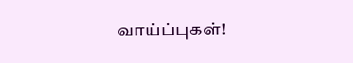வாய்ப்புகள்!